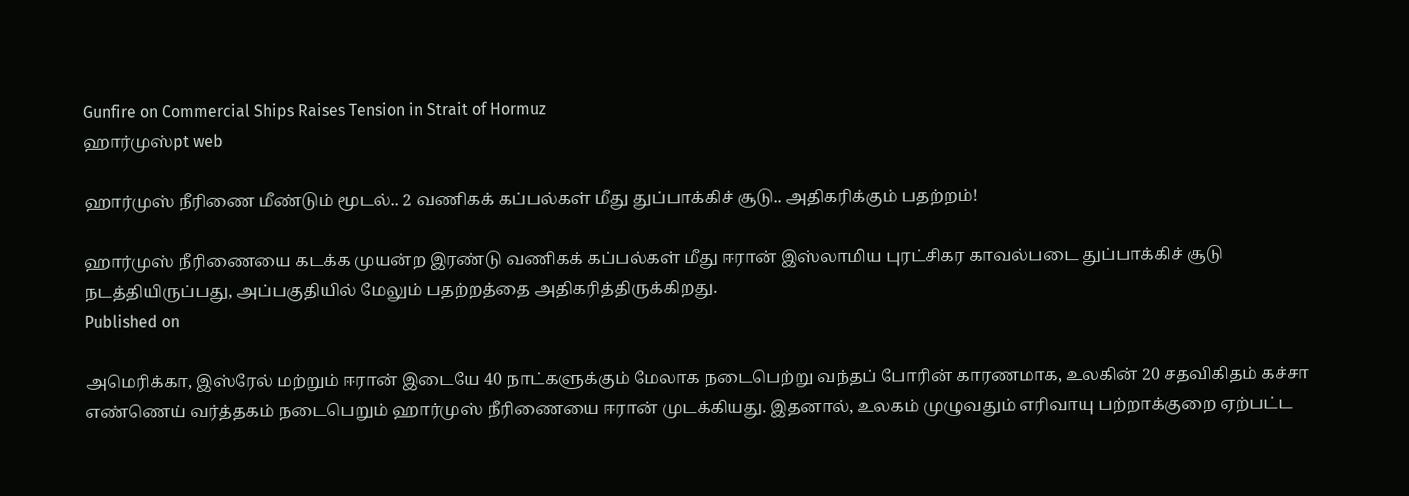Gunfire on Commercial Ships Raises Tension in Strait of Hormuz
ஹார்முஸ்pt web

ஹார்முஸ் நீரிணை மீண்டும் மூடல்.. 2 வணிகக் கப்பல்கள் மீது துப்பாக்கிச் சூடு.. அதிகரிக்கும் பதற்றம்!

ஹார்முஸ் நீரிணையை கடக்க முயன்ற இரண்டு வணிகக் கப்பல்கள் மீது ஈரான் இஸ்லாமிய புரட்சிகர காவல்படை துப்பாக்கிச் சூடு நடத்தியிருப்பது, அப்பகுதியில் மேலும் பதற்றத்தை அதிகரித்திருக்கிறது.
Published on

அமெரிக்கா, இஸ்ரேல் மற்றும் ஈரான் இடையே 40 நாட்களுக்கும் மேலாக நடைபெற்று வந்தப் போரின் காரணமாக, உலகின் 20 சதவிகிதம் கச்சா எண்ணெய் வர்த்தகம் நடைபெறும் ஹார்முஸ் நீரிணையை ஈரான் முடக்கியது. இதனால், உலகம் முழுவதும் எரிவாயு பற்றாக்குறை ஏற்பட்ட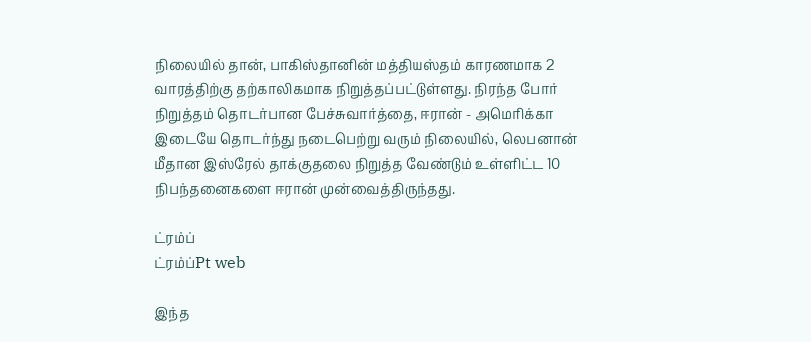நிலையில் தான், பாகிஸ்தானின் மத்தியஸ்தம் காரணமாக 2 வாரத்திற்கு தற்காலிகமாக நிறுத்தப்பட்டுள்ளது. நிரந்த போர் நிறுத்தம் தொடர்பான பேச்சுவார்த்தை, ஈரான் - அமெரிக்கா இடையே தொடர்ந்து நடைபெற்று வரும் நிலையில், லெபனான் மீதான இஸ்ரேல் தாக்குதலை நிறுத்த வேண்டும் உள்ளிட்ட 10 நிபந்தனைகளை ஈரான் முன்வைத்திருந்தது.

ட்ரம்ப்
ட்ரம்ப்Pt web

இந்த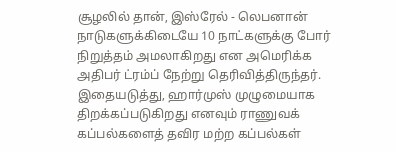சூழலில் தான், இஸ்ரேல் - லெபனான் நாடுகளுக்கிடையே 10 நாட்களுக்கு போர் நிறுத்தம் அமலாகிறது என அமெரிக்க அதிபர் ட்ரம்ப் நேற்று தெரிவித்திருந்தர். இதையடுத்து, ஹார்முஸ் முழுமையாக திறக்கப்படுகிறது எனவும் ராணுவக் கப்பல்களைத் தவிர மற்ற கப்பல்கள்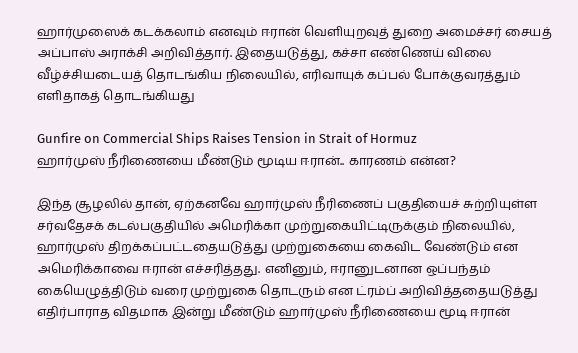ஹார்முஸைக் கடக்கலாம் எனவும் ஈரான் வெளியுறவுத் துறை அமைச்சர் சையத் அப்பாஸ் அராக்சி அறிவித்தார். இதையடுத்து, கச்சா எண்ணெய் விலை வீழ்ச்சியடையத் தொடங்கிய நிலையில், எரிவாயுக் கப்பல் போக்குவரத்தும் எளிதாகத் தொடங்கியது

Gunfire on Commercial Ships Raises Tension in Strait of Hormuz
ஹார்முஸ் நீரிணையை மீண்டும் மூடிய ஈரான்.. காரணம் என்ன?

இந்த சூழலில் தான், ஏற்கனவே ஹார்முஸ் நீரிணைப் பகுதியைச் சுற்றியுள்ள சர்வதேசக் கடல்பகுதியில் அமெரிக்கா முற்றுகையிட்டிருக்கும் நிலையில், ஹார்முஸ் திறக்கப்பட்டதையடுத்து முற்றுகையை கைவிட வேண்டும் என அமெரிக்காவை ஈரான் எச்சரித்தது. எனினும், ஈரானுடனான ஒப்பந்தம் கையெழுத்திடும் வரை முற்றுகை தொடரும் என ட்ரம்ப் அறிவித்ததையடுத்து எதிர்பாராத விதமாக இன்று மீண்டும் ஹார்முஸ் நீரிணையை மூடி ஈரான்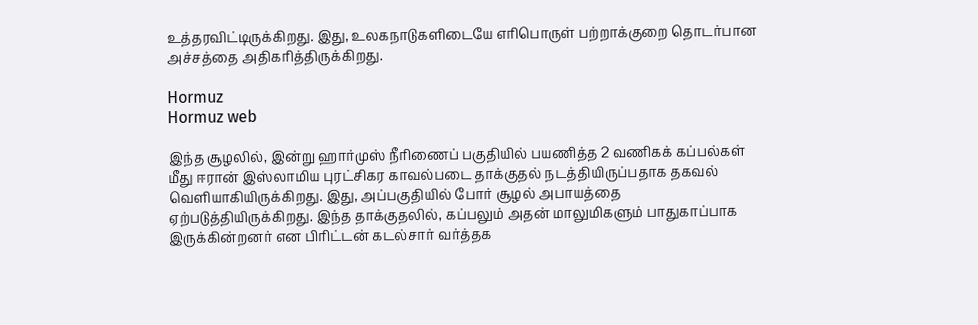உத்தரவிட்டிருக்கிறது. இது, உலகநாடுகளிடையே எரிபொருள் பற்றாக்குறை தொடர்பான அச்சத்தை அதிகரித்திருக்கிறது.

Hormuz
Hormuz web

இந்த சூழலில், இன்று ஹார்முஸ் நீரிணைப் பகுதியில் பயணித்த 2 வணிகக் கப்பல்கள் மீது ஈரான் இஸ்லாமிய புரட்சிகர காவல்படை தாக்குதல் நடத்தியிருப்பதாக தகவல் வெளியாகியிருக்கிறது. இது, அப்பகுதியில் போர் சூழல் அபாயத்தை ஏற்படுத்தியிருக்கிறது. இந்த தாக்குதலில், கப்பலும் அதன் மாலுமிகளும் பாதுகாப்பாக இருக்கின்றனர் என பிரிட்டன் கடல்சார் வர்த்தக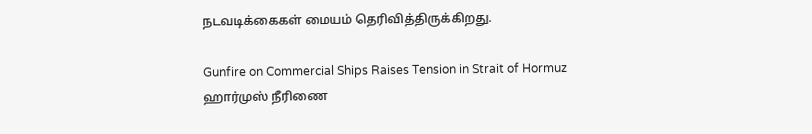நடவடிக்கைகள் மையம் தெரிவித்திருக்கிறது.

Gunfire on Commercial Ships Raises Tension in Strait of Hormuz
ஹார்முஸ் நீரிணை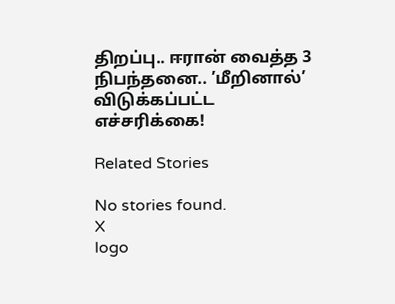திறப்பு.. ஈரான் வைத்த 3 நிபந்தனை.. ’மீறினால்’ விடுக்கப்பட்ட எச்சரிக்கை!

Related Stories

No stories found.
X
logo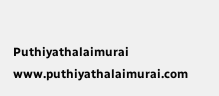Puthiyathalaimurai
www.puthiyathalaimurai.com